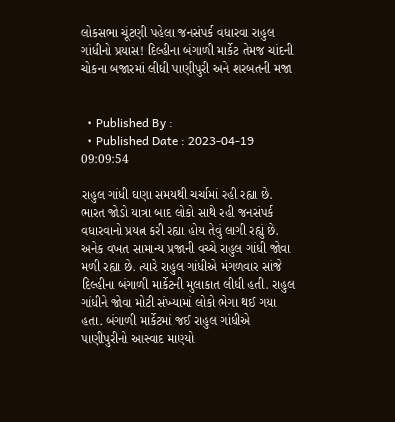લોકસભા ચૂંટણી પહેલા જનસંપર્ક વધારવા રાહુલ ગાંધીનો પ્રયાસ! દિલ્હીના બંગાળી માર્કેટ તેમજ ચાંદની ચોકના બજારમાં લીધી પાણીપુરી અને શરબતની મજા


  • Published By :
  • Published Date : 2023-04-19 09:09:54

રાહુલ ગાંધી ઘણા સમયથી ચર્ચામાં રહી રહ્યા છે. ભારત જોડો યાત્રા બાદ લોકો સાથે રહી જનસંપર્ક વધારવાનો પ્રયત્ન કરી રહ્યા હોય તેવું લાગી રહ્યું છે. અનેક વખત સામાન્ય પ્રજાની વચ્ચે રાહુલ ગાંધી જોવા મળી રહ્યા છે. ત્યારે રાહુલ ગાંધીએ મંગળવાર સાંજે દિલ્હીના બંગાળી માર્કેટની મુલાકાત લીધી હતી. રાહુલ ગાંધીને જોવા મોટી સંખ્યામાં લોકો ભેગા થઈ ગયા હતા. બંગાળી માર્કેટમાં જઈ રાહુલ ગાંધીએ પાણીપુરીનો આસ્વાદ માણ્યો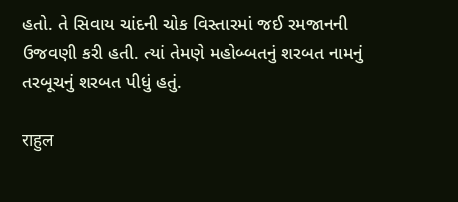હતો. તે સિવાય ચાંદની ચોક વિસ્તારમાં જઈ રમજાનની ઉજવણી કરી હતી. ત્યાં તેમણે મહોબ્બતનું શરબત નામનું તરબૂચનું શરબત પીધું હતું.

राहुल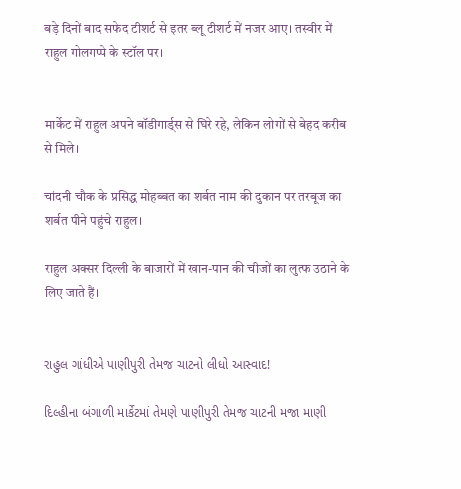बड़े दिनों बाद सफेद टीशर्ट से इतर ब्लू टीशर्ट में नजर आए। तस्वीर में राहुल गोलगप्पे के स्टॉल पर।


मार्केट में राहुल अपने बॉडीगार्ड्स से घिरे रहे, लेकिन लोगों से बेहद करीब से मिले।

चांदनी चौक के प्रसिद्ध मोहब्बत का शर्बत नाम की दुकान पर तरबूज का शर्बत पीने पहुंचे राहुल।

राहुल अक्सर दिल्ली के बाजारों में खान-पान की चीजों का लुत्फ उठाने के लिए जाते हैं।


રાહુલ ગાંધીએ પાણીપુરી તેમજ ચાટનો લીધો આસ્વાદ!

દિલ્હીના બંગાળી માર્કેટમાં તેમણે પાણીપુરી તેમજ ચાટની મજા માણી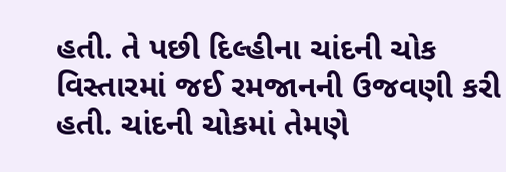હતી. તે પછી દિલ્હીના ચાંદની ચોક વિસ્તારમાં જઈ રમજાનની ઉજવણી કરી હતી. ચાંદની ચોકમાં તેમણે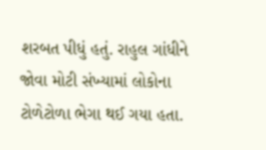શરબત પીધું હતું. રાહુલ ગાંધીને જોવા મોટી સંખ્યામાં લોકોના ટોળેટોળા ભેગા થઈ ગયા હતા.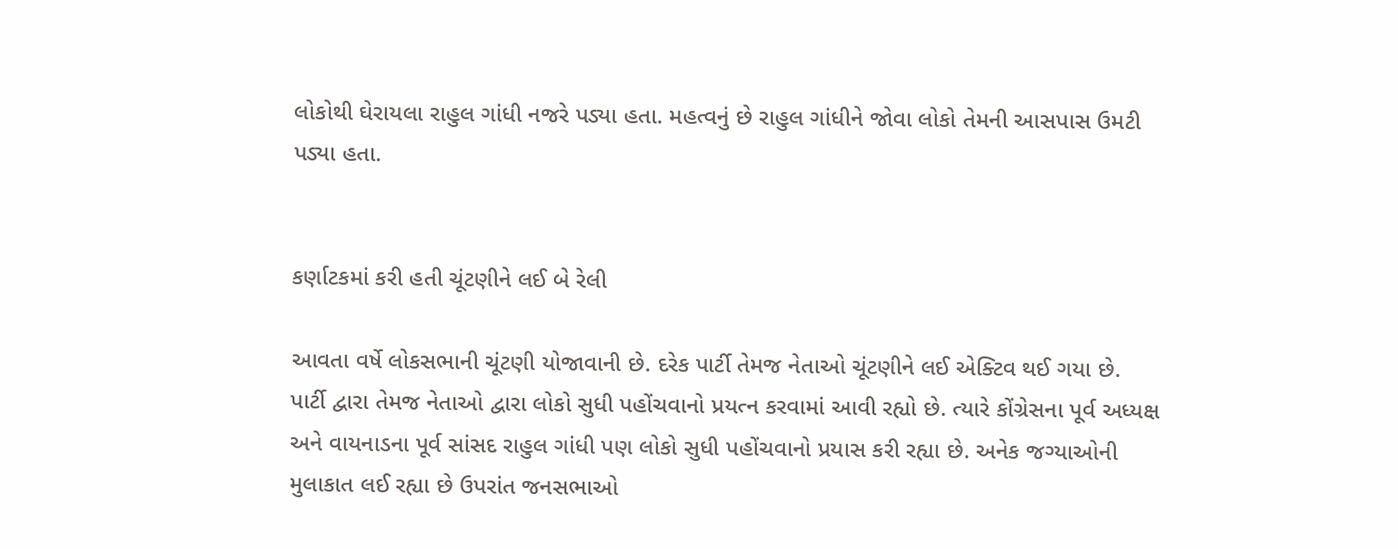લોકોથી ઘેરાયલા રાહુલ ગાંધી નજરે પડ્યા હતા. મહત્વનું છે રાહુલ ગાંધીને જોવા લોકો તેમની આસપાસ ઉમટી પડ્યા હતા.


કર્ણાટકમાં કરી હતી ચૂંટણીને લઈ બે રેલી

આવતા વર્ષે લોકસભાની ચૂંટણી યોજાવાની છે. દરેક પાર્ટી તેમજ નેતાઓ ચૂંટણીને લઈ એક્ટિવ થઈ ગયા છે. પાર્ટી દ્વારા તેમજ નેતાઓ દ્વારા લોકો સુધી પહોંચવાનો પ્રયત્ન કરવામાં આવી રહ્યો છે. ત્યારે કોંગ્રેસના પૂર્વ અધ્યક્ષ અને વાયનાડના પૂર્વ સાંસદ રાહુલ ગાંધી પણ લોકો સુધી પહોંચવાનો પ્રયાસ કરી રહ્યા છે. અનેક જગ્યાઓની મુલાકાત લઈ રહ્યા છે ઉપરાંત જનસભાઓ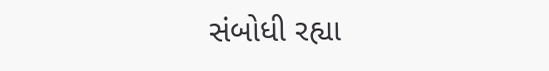સંબોધી રહ્યા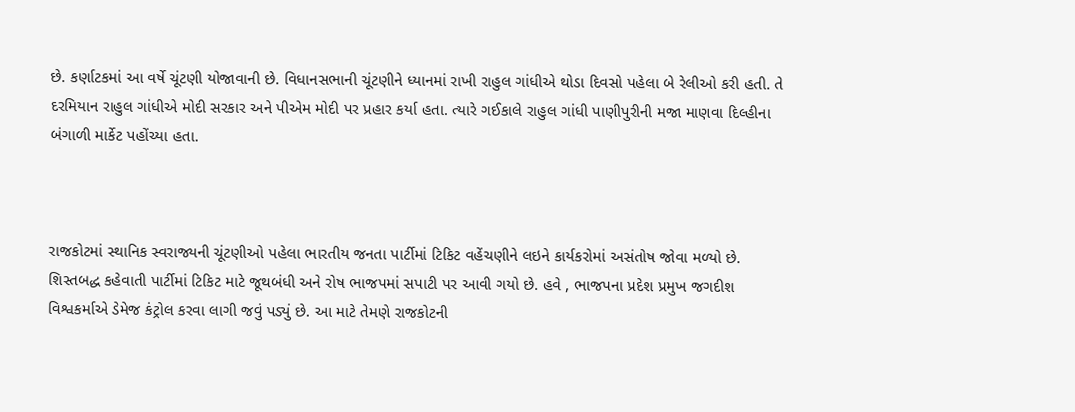છે. કર્ણાટકમાં આ વર્ષે ચૂંટણી યોજાવાની છે. વિધાનસભાની ચૂંટણીને ધ્યાનમાં રાખી રાહુલ ગાંધીએ થોડા દિવસો પહેલા બે રેલીઓ કરી હતી. તે દરમિયાન રાહુલ ગાંધીએ મોદી સરકાર અને પીએમ મોદી પર પ્રહાર કર્યા હતા. ત્યારે ગઈકાલે રાહુલ ગાંધી પાણીપુરીની મજા માણવા દિલ્હીના બંગાળી માર્કેટ પહોંચ્યા હતા.



રાજકોટમાં સ્થાનિક સ્વરાજ્યની ચૂંટણીઓ પહેલા ભારતીય જનતા પાર્ટીમાં ટિકિટ વહેંચણીને લઇને કાર્યકરોમાં અસંતોષ જોવા મળ્યો છે. શિસ્તબદ્ધ કહેવાતી પાર્ટીમાં ટિકિટ માટે જૂથબંધી અને રોષ ભાજપમાં સપાટી પર આવી ગયો છે. હવે , ભાજપના પ્રદેશ પ્રમુખ જગદીશ વિશ્વકર્માએ ડેમેજ કંટ્રોલ કરવા લાગી જવું પડ્યું છે. આ માટે તેમણે રાજકોટની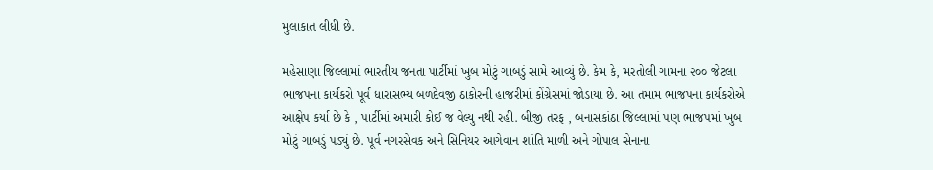મુલાકાત લીધી છે.

મહેસાણા જિલ્લામાં ભારતીય જનતા પાર્ટીમાં ખુબ મોટું ગાબડું સામે આવ્યું છે. કેમ કે, મરતોલી ગામના ૨૦૦ જેટલા ભાજપના કાર્યકરો પૂર્વ ધારાસભ્ય બળદેવજી ઠાકોરની હાજરીમાં કોંગ્રેસમાં જોડાયા છે. આ તમામ ભાજપના કાર્યકરોએ આક્ષેપ કર્યા છે કે , પાર્ટીમાં અમારી કોઈ જ વેલ્યુ નથી રહી. બીજી તરફ , બનાસકાંઠા જિલ્લામાં પણ ભાજપમાં ખુબ મોટું ગાબડું પડ્યું છે. પૂર્વ નગરસેવક અને સિનિયર આગેવાન શાંતિ માળી અને ગોપાલ સેનાના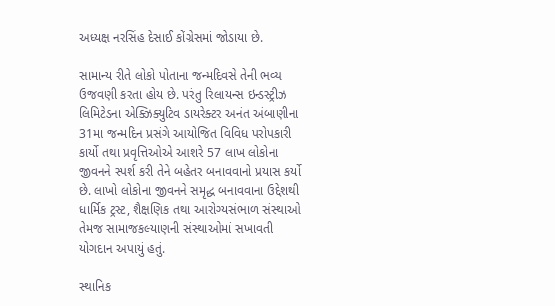અધ્યક્ષ નરસિંહ દેસાઈ કોંગ્રેસમાં જોડાયા છે.

સામાન્ય રીતે લોકો પોતાના જન્મદિવસે તેની ભવ્ય ઉજવણી કરતા હોય છે. પરંતુ રિલાયન્સ ઇન્ડસ્ટ્રીઝ લિમિટેડના એક્ઝિક્યુટિવ ડાયરેક્ટર અનંત અંબાણીના 31મા જન્મદિન પ્રસંગે આયોજિત વિવિધ પરોપકારી કાર્યો તથા પ્રવૃત્તિઓએ આશરે 57 લાખ લોકોના જીવનને સ્પર્શ કરી તેને બહેતર બનાવવાનો પ્રયાસ કર્યો છે. લાખો લોકોના જીવનને સમૃદ્ધ બનાવવાના ઉદ્દેશથી ધાર્મિક ટ્રસ્ટ, શૈક્ષણિક તથા આરોગ્યસંભાળ સંસ્થાઓ તેમજ સામાજકલ્યાણની સંસ્થાઓમાં સખાવતી યોગદાન અપાયું હતું.

સ્થાનિક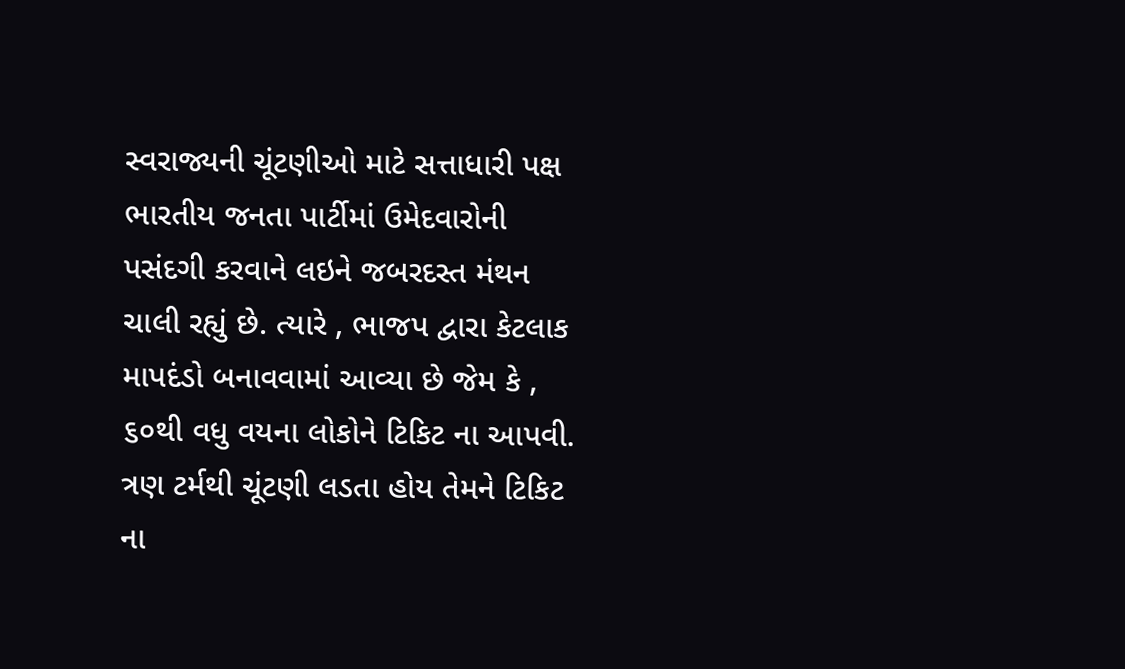સ્વરાજ્યની ચૂંટણીઓ માટે સત્તાધારી પક્ષ ભારતીય જનતા પાર્ટીમાં ઉમેદવારોની પસંદગી કરવાને લઇને જબરદસ્ત મંથન ચાલી રહ્યું છે. ત્યારે , ભાજપ દ્વારા કેટલાક માપદંડો બનાવવામાં આવ્યા છે જેમ કે , ૬૦થી વધુ વયના લોકોને ટિકિટ ના આપવી. ત્રણ ટર્મથી ચૂંટણી લડતા હોય તેમને ટિકિટ ના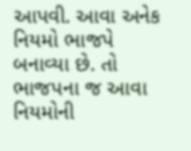આપવી. આવા અનેક નિયમો ભાજપે બનાવ્યા છે. તો ભાજપના જ આવા નિયમોની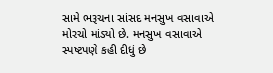સામે ભરૂચના સાંસદ મનસુખ વસાવાએ મોરચો માંડ્યો છે. મનસુખ વસાવાએ સ્પષ્ટપણે કહી દીધું છે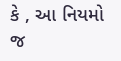કે , આ નિયમો જ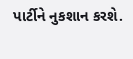પાર્ટીને નુકશાન કરશે.